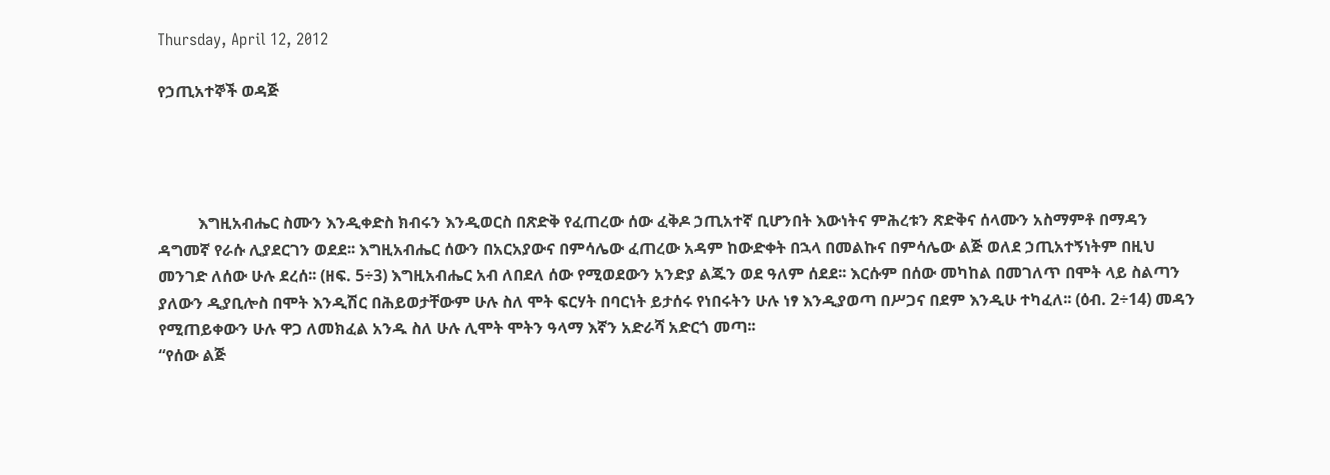Thursday, April 12, 2012

የኃጢአተኞች ወዳጅ




          እግዚአብሔር ስሙን እንዲቀድስ ክብሩን እንዲወርስ በጽድቅ የፈጠረው ሰው ፈቅዶ ኃጢአተኛ ቢሆንበት እውነትና ምሕረቱን ጽድቅና ሰላሙን አስማምቶ በማዳን ዳግመኛ የራሱ ሊያደርገን ወደደ፡፡ እግዚአብሔር ሰውን በአርአያውና በምሳሌው ፈጠረው አዳም ከውድቀት በኋላ በመልኩና በምሳሌው ልጅ ወለደ ኃጢአተኝነትም በዚህ መንገድ ለሰው ሁሉ ደረሰ፡፡ (ዘፍ. 5÷3) እግዚአብሔር አብ ለበደለ ሰው የሚወደውን አንድያ ልጁን ወደ ዓለም ሰደደ፡፡ እርሱም በሰው መካከል በመገለጥ በሞት ላይ ስልጣን ያለውን ዲያቢሎስ በሞት እንዲሽር በሕይወታቸውም ሁሉ ስለ ሞት ፍርሃት በባርነት ይታሰሩ የነበሩትን ሁሉ ነፃ እንዲያወጣ በሥጋና በደም እንዲሁ ተካፈለ፡፡ (ዕብ. 2÷14) መዳን የሚጠይቀውን ሁሉ ዋጋ ለመክፈል አንዱ ስለ ሁሉ ሊሞት ሞትን ዓላማ እኛን አድራሻ አድርጎ መጣ፡፡
“የሰው ልጅ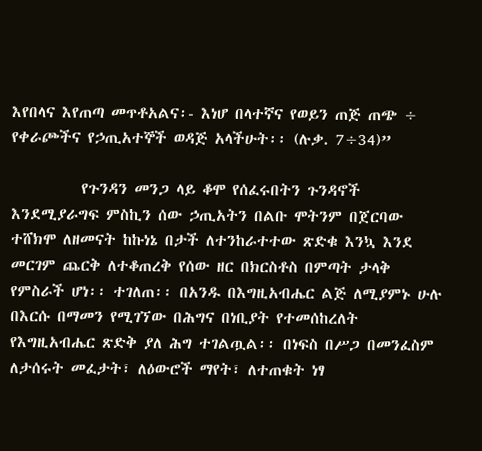እየበላና እየጠጣ መጥቶአልና፡- እነሆ በላተኛና የወይን ጠጅ ጠጭ ÷ የቀራጮችና የኃጢአተኞች ወዳጅ አላችሁት፡፡ (ሉቃ. 7÷34)”

          የጉንዳን መንጋ ላይ ቆሞ የሰፈሩበትን ጉንዳኖች እንደሚያራግፍ ምስኪን ሰው ኃጢአትን በልቡ ሞትንም በጀርባው ተሸክሞ ለዘመናት ከኩነኔ በታች ለተንከራተተው ጽድቁ እንኳ እንደ መርገም ጨርቅ ለተቆጠረቅ የሰው ዘር በክርስቶስ በምጣት ታላቅ የምስራች ሆነ፡፡ ተገለጠ፡፡ በአንዱ በእግዚአብሔር ልጅ ለሚያምኑ ሁሉ በእርሱ በማመን የሚገኘው በሕግና በነቢያት የተመሰከረለት የእግዚአብሔር ጽድቅ ያለ ሕግ ተገልጧል፡፡ በነፍስ በሥጋ በመንፈስም ለታሰሩት መፈታት፣ ለዕውሮች ማየት፣ ለተጠቁት ነፃ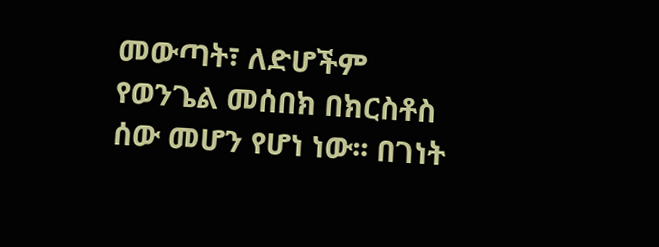መውጣት፣ ለድሆችም የወንጌል መሰበክ በክርስቶስ ሰው መሆን የሆነ ነው፡፡ በገነት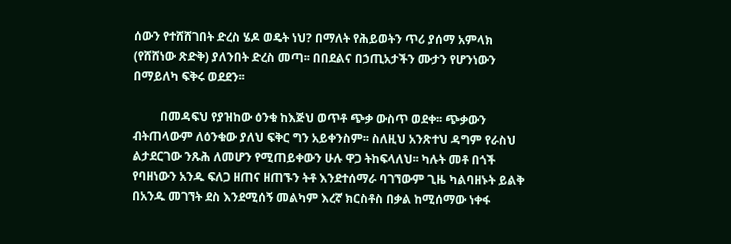ሰውን የተሸሸገበት ድረስ ሄዶ ወዴት ነህ? በማለት የሕይወትን ጥሪ ያሰማ አምላክ (የሸሸነው ጽድቅ) ያለንበት ድረስ መጣ፡፡ በበደልና በኃጢአታችን ሙታን የሆንነውን በማይለካ ፍቅሩ ወደደን፡፡

         በመዳፍህ የያዝከው ዕንቁ ከእጅህ ወጥቶ ጭቃ ውስጥ ወደቀ፡፡ ጭቃውን ብትጠላውም ለዕንቁው ያለህ ፍቅር ግን አይቀንስም፡፡ ስለዚህ አንጽተህ ዳግም የራስህ ልታደርገው ንጹሕ ለመሆን የሚጠይቀውን ሁሉ ዋጋ ትከፍላለህ፡፡ ካሉት መቶ በጎች የባዘነውን አንዱ ፍለጋ ዘጠና ዘጠኙን ትቶ እንደተሰማራ ባገኘውም ጊዜ ካልባዘኑት ይልቅ በአንዱ መገኘት ደስ እንደሚሰኝ መልካም እረኛ ክርስቶስ በቃል ከሚሰማው ነቀፋ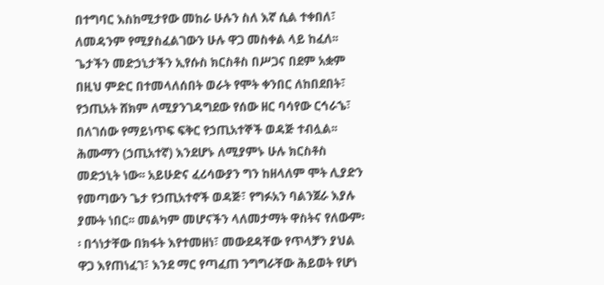በተግባር እስከሚታየው መከራ ሁሉን ስለ እኛ ሲል ተቀበለ፣ ለመዳንም የሚያስፈልገውን ሁሉ ዋጋ መስቀል ላይ ከፈለ፡፡ ጌታችን መድኃኒታችን ኢየሱስ ክርስቶስ በሥጋና በደም አቋም በዚህ ምድር በተመላለሰበት ወራት የሞት ቀንበር ለከበደበት፣ የኃጢአት ሸክም ለሚያንገዳግደው የሰው ዘር ባሳየው ርኅራኄ፣ በለገሰው የማይነጥፍ ፍቅር የኃጢአተኞች ወዳጅ ተብሏል፡፡ ሕሙማን (ኃጢአተኛ) እንደሆኑ ለሚያምኑ ሁሉ ክርስቶስ መድኃኒት ነው፡፡ አይሁድና ፈሪሳውያን ግን ከዘላለም ሞት ሊያድን የመጣውን ጌታ የኃጢአተኖች ወዳጅ፣ የግፉአን ባልንጀራ እያሉ ያሙት ነበር፡፡ መልካም መሆናችን ላለመታማት ዋስትና የለውም፡፡ በጎነታቸው በክፋት እየተመዘነ፣ መውደዳቸው የጥላቻን ያህል ዋጋ እየጠነፈገ፣ እንደ ማር የጣፈጠ ንግግራቸው ሕይወት የሆነ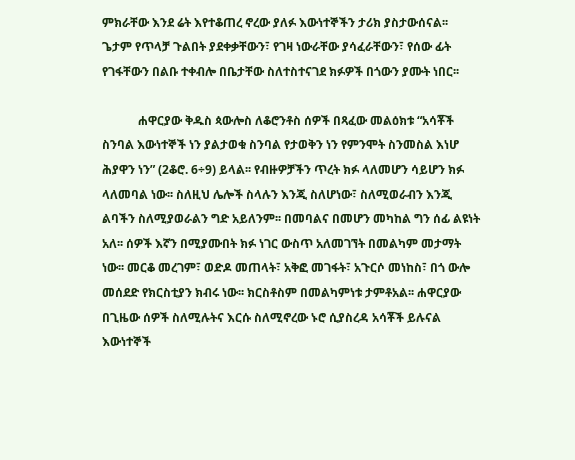ምክራቸው እንደ ሬት እየተቆጠረ ኖረው ያለፉ እውነተኞችን ታሪክ ያስታውሰናል፡፡ ጌታም የጥላቻ ጉልበት ያደቀቃቸውን፣ የገዛ ነውራቸው ያሳፈራቸውን፣ የሰው ፊት የገፋቸውን በልቡ ተቀብሎ በቤታቸው ስለተስተናገደ ክፉዎች በጎውን ያሙት ነበር፡፡

            ሐዋርያው ቅዱስ ጳውሎስ ለቆሮንቶስ ሰዎች በጻፈው መልዕክቱ “አሳቾች ስንባል እውነተኞች ነን ያልታወቁ ስንባል የታወቅን ነን የምንሞት ስንመስል እነሆ ሕያዋን ነን” (2ቆሮ. 6÷9) ይላል፡፡ የብዙዎቻችን ጥረት ክፉ ላለመሆን ሳይሆን ክፉ ላለመባል ነው፡፡ ስለዚህ ሌሎች ስላሉን እንጂ ስለሆነው፣ ስለሚወራብን እንጂ ልባችን ስለሚያወራልን ግድ አይለንም፡፡ በመባልና በመሆን መካከል ግን ሰፊ ልዩነት አለ፡፡ ሰዎች እኛን በሚያሙበት ክፉ ነገር ውስጥ አለመገኘት በመልካም መታማት ነው፡፡ መርቆ መረገም፣ ወድዶ መጠላት፣ አቅፎ መገፋት፣ አጉርሶ መነከስ፣ በጎ ውሎ መሰደድ የክርስቲያን ክብሩ ነው፡፡ ክርስቶስም በመልካምነቱ ታምቶአል፡፡ ሐዋርያው በጊዜው ሰዎች ስለሚሉትና እርሱ ስለሚኖረው ኑሮ ሲያስረዳ አሳቾች ይሉናል እውነተኞች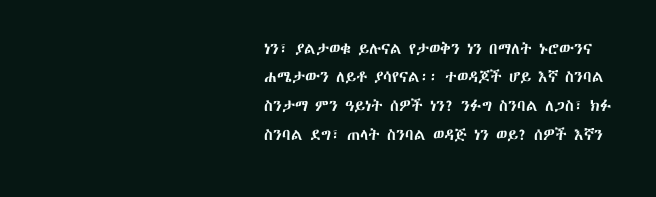ነን፣ ያልታወቁ ይሉናል የታወቅን ነን በማለት ኑሮውንና ሐሜታውን ለይቶ ያሳየናል፡፡ ተወዳጆች ሆይ እኛ ስንባል ስንታማ ምን ዓይነት ሰዎች ነን? ንፉግ ስንባል ለጋስ፣ ክፉ ስንባል ደግ፣ ጠላት ስንባል ወዳጅ ነን ወይ? ሰዎች እኛን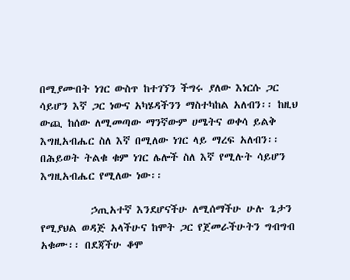በሚያሙበት ነገር ውስጥ ከተገኘን ችግሩ ያለው እነርሱ ጋር ሳይሆን እኛ ጋር ነውና አካሄዳችንን ማስተካከል አለብን፡፡ ከዚህ ውጪ ከሰው ለሚመጣው ማንኛውም ሀሜትና ወቀሳ ይልቅ እግዚአብሔር ስለ እኛ በሚለው ነገር ላይ ማረፍ አለብን፡፡ በሕይወት ትልቁ ቁም ነገር ሌሎች ስለ እኛ የሚሉት ሳይሆን እግዚአብሔር የሚለው ነው፡፡

          ኃጢአተኛ እንደሆናችሁ ለሚሰማችሁ ሁሉ ጌታን የሚያህል ወዳጅ አላችሁና ከሞት ጋር የጀመራችሁትን ግብግብ አቁሙ፡፡ በደጃችሁ ቆሞ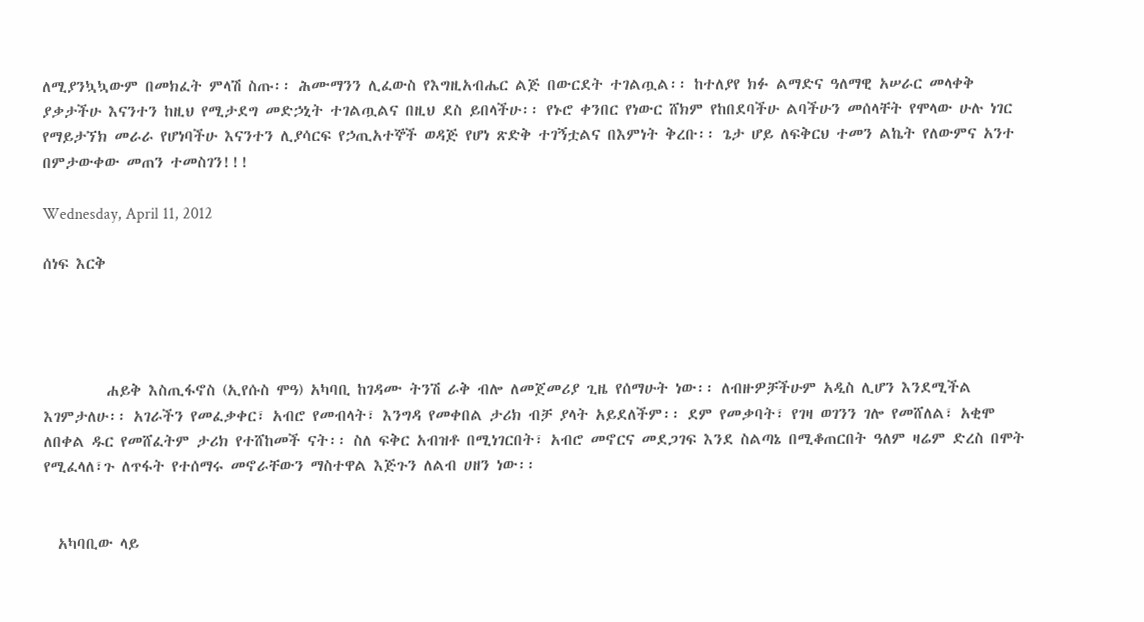ለሚያንኳኳውም በመክፈት ምላሽ ስጡ፡፡ ሕሙማንን ሊፈውስ የእግዚአብሔር ልጅ በውርደት ተገልጧል፡፡ ከተለያየ ክፉ ልማድና ዓለማዊ አሠራር መላቀቅ ያቃታችሁ እናንተን ከዚህ የሚታደግ መድኃኒት ተገልጧልና በዚህ ደስ ይበላችሁ፡፡ የኑሮ ቀንበር የነውር ሸክም የከበደባችሁ ልባችሁን መሰላቸት የሞላው ሁሉ ነገር የማይታኘክ መራራ የሆነባችሁ እናንተን ሊያሳርፍ የኃጢአተኞች ወዳጅ የሆነ ጽድቅ ተገኝቷልና በእምነት ቅረቡ፡፡ ጌታ ሆይ ለፍቅርህ ተመን ልኬት የለውምና አንተ በምታውቀው መጠን ተመስገን!!!

Wednesday, April 11, 2012

ሰነፍ እርቅ




         ሐይቅ እስጢፋኖስ (ኢየሱስ ሞዓ) አካባቢ ከገዳሙ ትንሽ ራቅ ብሎ ለመጀመሪያ ጊዜ የሰማሁት ነው፡፡ ለብዙዎቻችሁም አዲስ ሊሆን እንደሚችል እገምታለሁ፡፡ አገራችን የመፈቃቀር፣ አብሮ የመብላት፣ እንግዳ የመቀበል ታሪክ ብቻ ያላት አይደለችም፡፡ ደም የመቃባት፣ የገዛ ወገንን ገሎ የመሸለል፣ አቂሞ ለበቀል ዱር የመሸፈትም ታሪክ የተሸከመች ናት፡፡ ስለ ፍቅር አብዝቶ በሚነገርበት፣ አብሮ መኖርና መደጋገፍ እንደ ስልጣኔ በሚቆጠርበት ዓለም ዛሬም ድረስ በሞት የሚፈላለ፣ጉ ለጥፋት የተሰማሩ መኖራቸውን ማስተዋል እጅጉን ለልብ ሀዘን ነው፡፡


  አካባቢው ላይ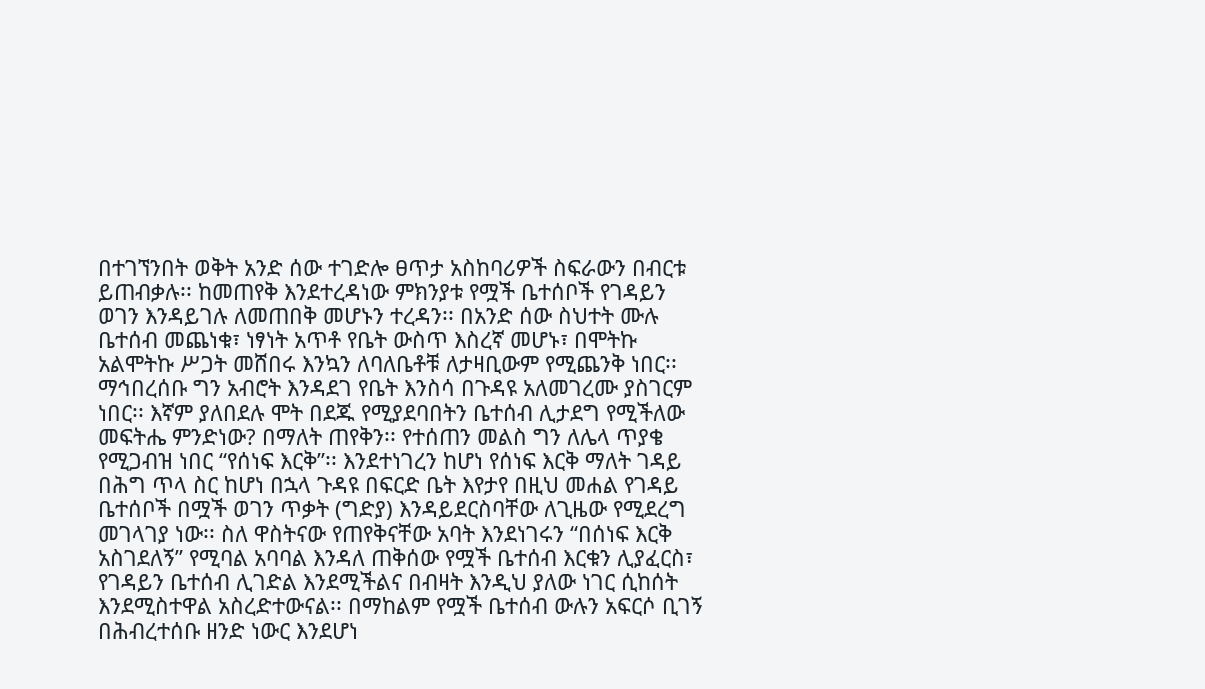በተገኘንበት ወቅት አንድ ሰው ተገድሎ ፀጥታ አስከባሪዎች ስፍራውን በብርቱ ይጠብቃሉ፡፡ ከመጠየቅ እንደተረዳነው ምክንያቱ የሟች ቤተሰቦች የገዳይን ወገን እንዳይገሉ ለመጠበቅ መሆኑን ተረዳን፡፡ በአንድ ሰው ስህተት ሙሉ ቤተሰብ መጨነቁ፣ ነፃነት አጥቶ የቤት ውስጥ እስረኛ መሆኑ፣ በሞትኩ አልሞትኩ ሥጋት መሸበሩ እንኳን ለባለቤቶቹ ለታዛቢውም የሚጨንቅ ነበር፡፡ ማኅበረሰቡ ግን አብሮት እንዳደገ የቤት እንስሳ በጉዳዩ አለመገረሙ ያስገርም ነበር፡፡ እኛም ያለበደሉ ሞት በደጁ የሚያደባበትን ቤተሰብ ሊታደግ የሚችለው መፍትሔ ምንድነው? በማለት ጠየቅን፡፡ የተሰጠን መልስ ግን ለሌላ ጥያቄ የሚጋብዝ ነበር “የሰነፍ እርቅ”፡፡ እንደተነገረን ከሆነ የሰነፍ እርቅ ማለት ገዳይ በሕግ ጥላ ስር ከሆነ በኋላ ጉዳዩ በፍርድ ቤት እየታየ በዚህ መሐል የገዳይ ቤተሰቦች በሟች ወገን ጥቃት (ግድያ) እንዳይደርስባቸው ለጊዜው የሚደረግ መገላገያ ነው፡፡ ስለ ዋስትናው የጠየቅናቸው አባት እንደነገሩን “በሰነፍ እርቅ አስገደለኝ” የሚባል አባባል እንዳለ ጠቅሰው የሟች ቤተሰብ እርቁን ሊያፈርስ፣ የገዳይን ቤተሰብ ሊገድል እንደሚችልና በብዛት እንዲህ ያለው ነገር ሲከሰት እንደሚስተዋል አስረድተውናል፡፡ በማከልም የሟች ቤተሰብ ውሉን አፍርሶ ቢገኝ በሕብረተሰቡ ዘንድ ነውር እንደሆነ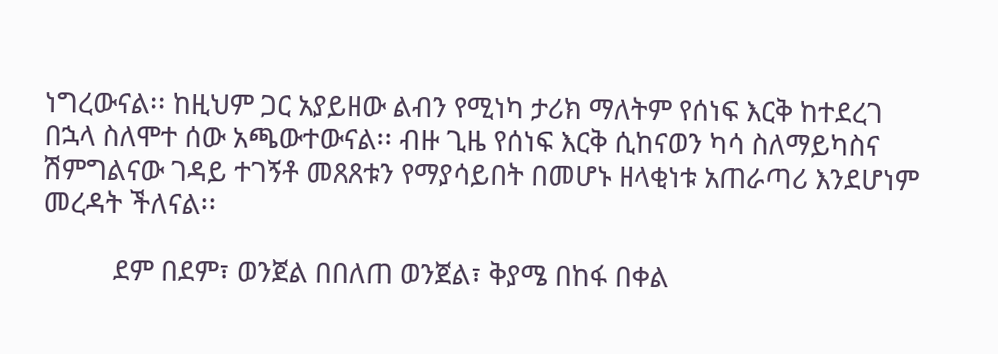ነግረውናል፡፡ ከዚህም ጋር አያይዘው ልብን የሚነካ ታሪክ ማለትም የሰነፍ እርቅ ከተደረገ በኋላ ስለሞተ ሰው አጫውተውናል፡፡ ብዙ ጊዜ የሰነፍ እርቅ ሲከናወን ካሳ ስለማይካስና ሽምግልናው ገዳይ ተገኝቶ መጸጸቱን የማያሳይበት በመሆኑ ዘላቂነቱ አጠራጣሪ እንደሆነም መረዳት ችለናል፡፡

          ደም በደም፣ ወንጀል በበለጠ ወንጀል፣ ቅያሜ በከፋ በቀል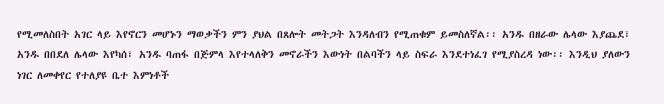የሚመለስበት አገር ላይ እየኖርን መሆኑን ማወቃችን ምን ያህል በጸሎት መትጋት እንዳለብን የሚጠቁም ይመስለኛል፡፡ አንዱ በዘራው ሌላው እያጨደ፣ አንዱ በበደለ ሌላው እየካሰ፣ አንዱ ባጠፋ በጅምላ እየተላለቅን መኖራችን እውነት በልባችን ላይ ስፍራ እንደተነፈገ የሚያስረዳ ነው፡፡ እንዲህ ያለውን ነገር ለመቀየር የተለያዩ ቤተ እምነቶች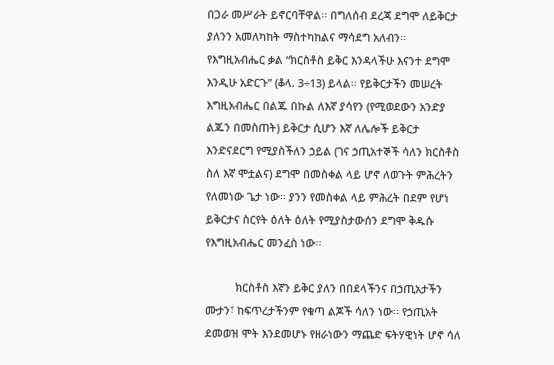በጋራ መሥራት ይኖርባቸዋል፡፡ በግለሰብ ደረጃ ደግሞ ለይቅርታ ያለንን አመለካከት ማስተካከልና ማሳደግ አለብን፡፡ የእግዚአብሔር ቃል “ክርስቶስ ይቅር እንዳላችሁ እናንተ ደግሞ እንዲሁ አድርጉ” (ቆላ. 3÷13) ይላል፡፡ የይቅርታችን መሠረት እግዚአብሔር በልጁ በኩል ለእኛ ያሳየን (የሚወደውን አንድያ ልጁን በመስጠት) ይቅርታ ሲሆን እኛ ለሌሎች ይቅርታ እንድናደርግ የሚያስችለን ኃይል (ገና ኃጢአተኞች ሳለን ክርስቶስ ስለ እኛ ሞቷልና) ደግሞ በመስቀል ላይ ሆኖ ለወጉት ምሕረትን የለመነው ጌታ ነው፡፡ ያንን የመስቀል ላይ ምሕረት በደም የሆነ ይቅርታና ስርየት ዕለት ዕለት የሚያስታውሰን ደግሞ ቅዱሱ የእግዚአብሔር መንፈስ ነው፡፡

          ክርስቶስ እኛን ይቅር ያለን በበደላችንና በኃጢአታችን ሙታን፣ ከፍጥረታችንም የቁጣ ልጆች ሳለን ነው፡፡ የኃጢአት ደመወዝ ሞት እንደመሆኑ የዘራነውን ማጨድ ፍትሃዊነት ሆኖ ሳለ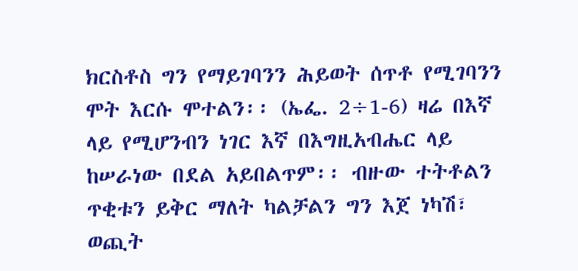ክርስቶስ ግን የማይገባንን ሕይወት ሰጥቶ የሚገባንን ሞት እርሱ ሞተልን፡፡ (ኤፌ. 2÷1-6) ዛሬ በእኛ ላይ የሚሆንብን ነገር እኛ በእግዚአብሔር ላይ ከሠራነው በደል አይበልጥም፡፡ ብዙው ተትቶልን ጥቂቱን ይቅር ማለት ካልቻልን ግን እጀ ነካሽ፣ ወጪት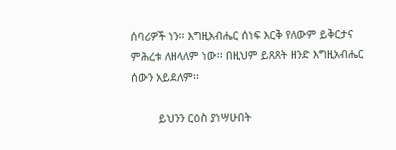ሰባሪዎች ነን፡፡ እግዚአብሔር ሰነፍ እርቅ የለውም ይቅርታና ምሕረቱ ለዘላለም ነው፡፡ በዚህም ይጸጸት ዘንድ እግዚአብሔር ሰውን አይደለም፡፡

         ይህንን ርዕስ ያነሣሁበት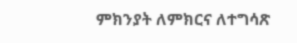ምክንያት ለምክርና ለተግሳጽ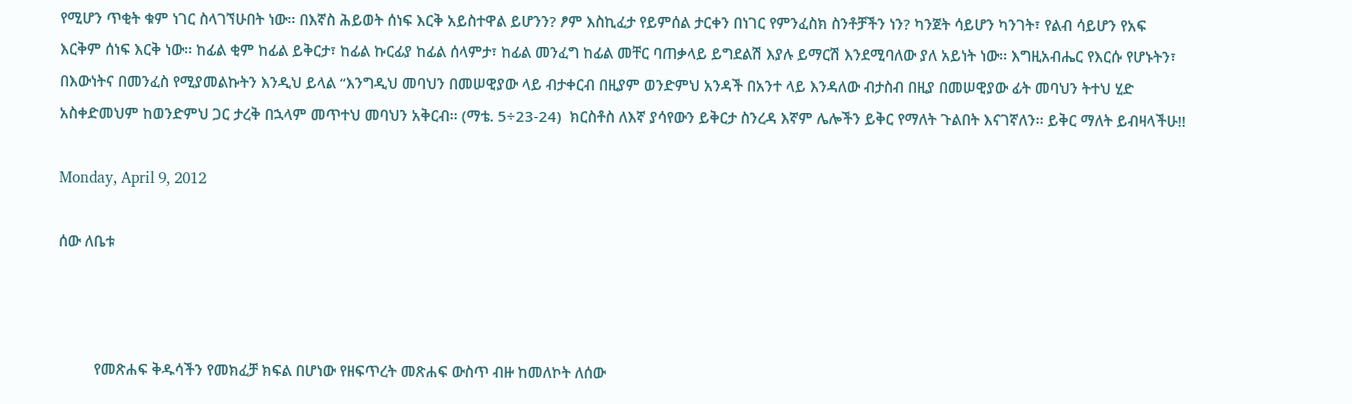የሚሆን ጥቂት ቁም ነገር ስላገኘሁበት ነው፡፡ በእኛስ ሕይወት ሰነፍ እርቅ አይስተዋል ይሆንን? ፆም እስኪፈታ የይምሰል ታርቀን በነገር የምንፈስክ ስንቶቻችን ነን? ካንጀት ሳይሆን ካንገት፣ የልብ ሳይሆን የአፍ እርቅም ሰነፍ እርቅ ነው፡፡ ከፊል ቂም ከፊል ይቅርታ፣ ከፊል ኩርፊያ ከፊል ሰላምታ፣ ከፊል መንፈግ ከፊል መቸር ባጠቃላይ ይግደልሽ እያሉ ይማርሽ እንደሚባለው ያለ አይነት ነው፡፡ እግዚአብሔር የእርሱ የሆኑትን፣ በእውነትና በመንፈስ የሚያመልኩትን እንዲህ ይላል “እንግዲህ መባህን በመሠዊያው ላይ ብታቀርብ በዚያም ወንድምህ አንዳች በአንተ ላይ እንዳለው ብታስብ በዚያ በመሠዊያው ፊት መባህን ትተህ ሂድ አስቀድመህም ከወንድምህ ጋር ታረቅ በኋላም መጥተህ መባህን አቅርብ፡፡ (ማቴ. 5÷23-24)  ክርስቶስ ለእኛ ያሳየውን ይቅርታ ስንረዳ እኛም ሌሎችን ይቅር የማለት ጉልበት እናገኛለን፡፡ ይቅር ማለት ይብዛላችሁ!!

Monday, April 9, 2012

ሰው ለቤቱ



         የመጽሐፍ ቅዱሳችን የመክፈቻ ክፍል በሆነው የዘፍጥረት መጽሐፍ ውስጥ ብዙ ከመለኮት ለሰው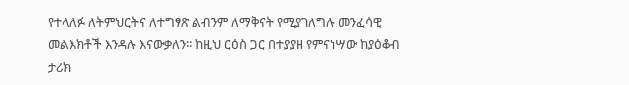የተላለፉ ለትምህርትና ለተግፃጽ ልብንም ለማቅናት የሚያገለግሉ መንፈሳዊ መልእክቶች እንዳሉ እናውቃለን፡፡ ከዚህ ርዕስ ጋር በተያያዘ የምናነሣው ከያዕቆብ ታሪክ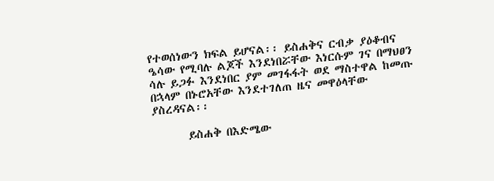የተወሰነውን ክፍል ይሆናል፡፡ ይስሐቅና ርብቃ ያዕቆብና ዔሳው የሚባሉ ልጆች እንደነበሯቸው እነርሱም ገና በማህፀን ሳሉ ይጋፉ እንደነበር ያም መገፋፋት ወደ ማስተዋል ከመጡ በኋላም በኑሮአቸው እንደተገለጠ ዜና መዋዕላቸው ያስረዳናል፡፡

       ይስሐቅ በእድሜው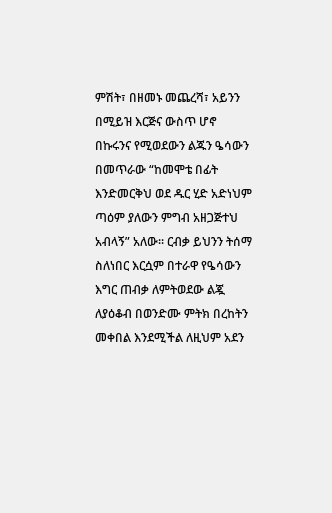ምሽት፣ በዘመኑ መጨረሻ፣ አይንን በሚይዝ እርጅና ውስጥ ሆኖ በኩሩንና የሚወደውን ልጁን ዔሳውን በመጥራው “ከመሞቴ በፊት እንድመርቅህ ወደ ዱር ሂድ አድነህም ጣዕም ያለውን ምግብ አዘጋጅተህ አብላኝ” አለው፡፡ ርብቃ ይህንን ትሰማ ስለነበር እርሷም በተራዋ የዔሳውን እግር ጠብቃ ለምትወደው ልጇ ለያዕቆብ በወንድሙ ምትክ በረከትን መቀበል እንደሚችል ለዚህም አደን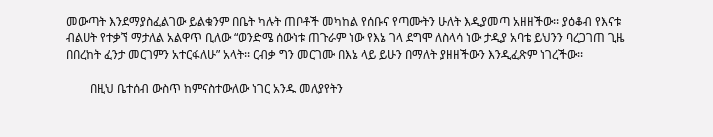መውጣት እንደማያስፈልገው ይልቁንም በቤት ካሉት ጠቦቶች መካከል የሰቡና የጣሙትን ሁለት እዲያመጣ አዘዘችው፡፡ ያዕቆብ የእናቱ ብልሀት የተቃኘ ማታለል አልዋጥ ቢለው “ወንድሜ ሰውነቱ ጠጉራም ነው የእኔ ገላ ደግሞ ለስላሳ ነው ታዲያ አባቴ ይህንን ባረጋገጠ ጊዜ በበረከት ፈንታ መርገምን አተርፋለሁ” አላት፡፡ ርብቃ ግን መርገሙ በእኔ ላይ ይሁን በማለት ያዘዘችውን እንዲፈጽም ነገረችው፡፡

        በዚህ ቤተሰብ ውስጥ ከምናስተውለው ነገር አንዱ መለያየትን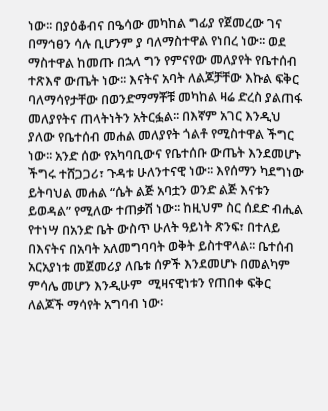ነው፡፡ በያዕቆብና በዔሳው መካከል ግፊያ የጀመረው ገና በማኅፀን ሳሉ ቢሆንም ያ ባለማስተዋል የነበረ ነው፡፡ ወደ ማስተዋል ከመጡ በኋላ ግን የምናየው መለያየት የቤተሰብ ተጽእኖ ውጤት ነው፡፡ እናትና አባት ለልጆቻቸው እኩል ፍቅር ባለማሳየታቸው በወንድማማቾቹ መካከል ዛሬ ድረስ ያልጠፋ መለያየትና ጠላትነትን አትርፏል፡፡ በእኛም አገር እንዲህ ያለው የቤተሰብ መሐል መለያየት ጎልቶ የሚስተዋል ችግር ነው፡፡ አንድ ሰው የአካባቢውና የቤተሰቡ ውጤት እንደመሆኑ ችግሩ ተሸጋጋሪ፣ ጉዳቱ ሁለንተናዊ ነው፡፡ እየሰማን ካደግነው ይትባህል መሐል “ሴት ልጅ አባቷን ወንድ ልጅ እናቱን ይወዳል” የሚለው ተጠቃሽ ነው፡፡ ከዚህም ስር ሰደድ ብሒል የተነሣ በአንድ ቤት ውስጥ ሁለት ዓይነት ጽንፍ፣ በተለይ በእናትና በአባት አለመግባባት ወቅት ይስተዋላል፡፡ ቤተሰብ አርአያነቱ መጀመሪያ ለቤቱ ሰዎች እንደመሆኑ በመልካም ምሳሌ መሆን እንዲሁም  ሚዛናዊነቱን የጠበቀ ፍቅር ለልጆች ማሳየት አግባብ ነው፡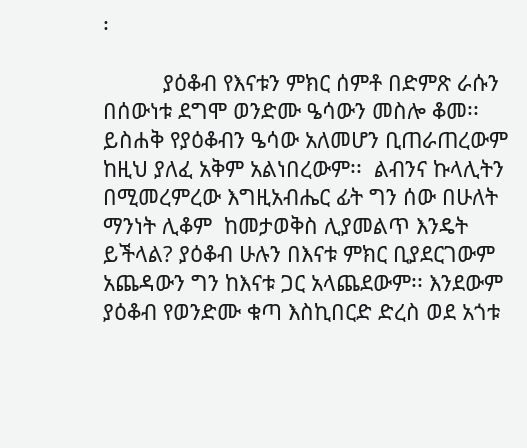፡

          ያዕቆብ የእናቱን ምክር ሰምቶ በድምጽ ራሱን በሰውነቱ ደግሞ ወንድሙ ዔሳውን መስሎ ቆመ፡፡ ይስሐቅ የያዕቆብን ዔሳው አለመሆን ቢጠራጠረውም ከዚህ ያለፈ አቅም አልነበረውም፡፡  ልብንና ኩላሊትን በሚመረምረው እግዚአብሔር ፊት ግን ሰው በሁለት ማንነት ሊቆም  ከመታወቅስ ሊያመልጥ እንዴት ይችላል? ያዕቆብ ሁሉን በእናቱ ምክር ቢያደርገውም አጨዳውን ግን ከእናቱ ጋር አላጨደውም፡፡ እንደውም ያዕቆብ የወንድሙ ቁጣ እስኪበርድ ድረስ ወደ አጎቱ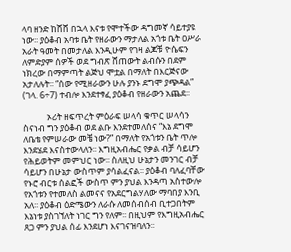ላባ ዘንድ ከሸሸ በኋላ እናቱ የሞተችው ዳግመኛ ሳይተያዩ ነው፡፡ ያዕቆብ አባቱ ቤት የዘራውን ማታለል አጎቱ ቤት ዐሥራ አራት ዓመት በመታለል እንዲሁም የገዛ ልጆቹ ዮሴፍን ለምድያም ሰዎች ወደ ግብጽ ሸጠውት ልብሱን በደም ነክረው በማምጣት ልጅህ ሞቷል በማለት በእርጅናው አታለሉት፡፡ “ሰው የሚዘራውን ሁሉ ያንኑ ደግሞ ያጭዳል” (ገላ. 6÷7) ተብሎ እንደተፃፈ ያዕቆብ የዘራውን አጨደ፡፡

            ኦሪት ዘፍጥረት ምዕራፍ ሠላሳ ቁጥር ሠላሳን ስናነብ ግን ያዕቆብ ወደ ልቡ እንደተመለሰና “እኔ ደግሞ ለቤቴ የምሠራው መቼ ነው?” በማለት የአጎቱን ቤት ጥሎ እንደሄደ እናስተውላለን፡፡ እግዚአብሔር የቃል ብቻ ሳይሆን የሕይወትም መምህር ነው፡፡ ስለዚህ ሁኔታን መንገር ብቻ ሳይሆን በሁኔታ ውስጥም ያሳልፈናል፡፡ ያዕቆብ ባለፈባቸው የኑሮ ብርቱ ሰልፎች ውስጥ ምን ያህል እንዳጣ አስተውሎ የአጎቱን የተመለስ ልመናና የአደርግልሃለው ማባበያ እንቢ አለ፡፡ ያዕቆብ ዕድሜውን ለራሱ ለመሰብሰብ ቢተጋበትም እኔነቱ ያስገኘለት ነገር ግን የለም፡፡ በዚህም የእግዚአብሔር ጸጋ ምን ያህል ሰፊ እንደሆነ እናገናዝባለን፡፡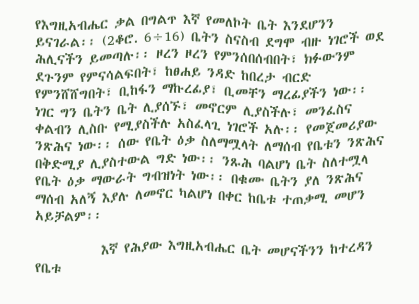የእግዚአብሔር ቃል በግልጥ እኛ የመለኮት ቤት እንደሆንን ይናገራል፡፡ (2ቆሮ. 6÷16) ቤትን ስናስብ ደግሞ ብዙ ነገሮች ወደ ሕሊናችን ይመጣሉ፡፡ ዞረን ዞረን የምንሰበሰብበት፣ ክፉውንም ደጉንም የምናሳልፍበት፣ ከፀሐይ ንዳድ ከበረታ ብርድ የምንሸሸግበት፣ ቢከፋን ማኩረፊያ፣ ቢመቸን ማረፊያችን ነው፡፡ ነገር ግን ቤትን ቤት ሊያሰኙ፣ መኖርም ሊያስችሉ፣ መንፈስና ቀልብን ሊስቡ የሚያስችሉ አስፈላጊ ነገሮች አሉ፡፡ የመጀመሪያው ንጽሕና ነው፡፡ ሰው የቤት ዕቃ ስለማሟላት ለማሰብ የቤቱን ንጽሕና በቅድሚያ ሊያስተውል ግድ ነው፡፡ ንጹሕ ባልሆነ ቤት ስለተሟላ የቤት ዕቃ ማውራት ግብዝነት ነው፡፡ በቁሙ ቤትን ያለ ንጽሕና ማሰብ አለኝ እያሉ ለመኖር ካልሆነ በቀር ከቤቱ ተጠቃሚ መሆን አይቻልም፡፡

           እኛ የሕያው እግዚአብሔር ቤት መሆናችንን ከተረዳን የቤቱ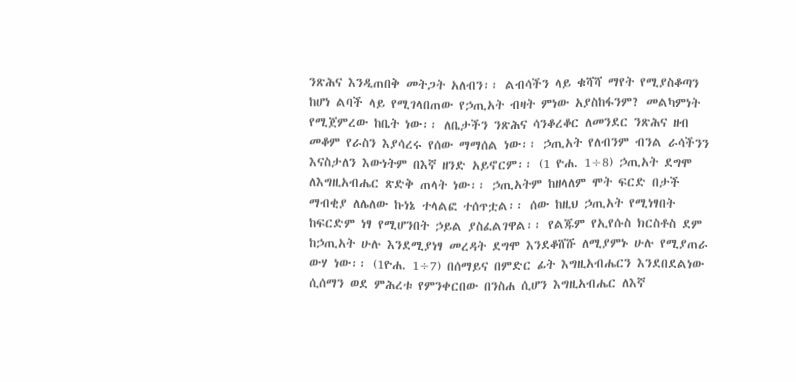ንጽሕና እንዲጠበቅ መትጋት አለብን፡፡ ልብሳችን ላይ ቁሻሻ ማየት የሚያስቆጣን ከሆነ ልባች ላይ የሚገላበጠው የኃጢአት ብዛት ምነው አያስከፋንም? መልካምነት የሚጀምረው ከቤት ነው፡፡ ለቤታችን ንጽሕና ሳንቆረቆር ለመንደር ንጽሕና ዘብ መቆም የራስን እያሳረሩ የሰው ማማሰል ነው፡፡ ኃጢአት የለብንም ብንል ራሳችንን እናስታለን እውነትም በእኛ ዘንድ አይኖርም፡፡ (1 ዮሐ. 1÷8) ኃጢአት ደግሞ ለእግዚአብሔር ጽድቅ ጠላት ነው፡፡ ኃጢአትም ከዘላለም ሞት ፍርድ በታች ማብቂያ ለሌለው ኩነኔ ተላልፎ ተሰጥቷል፡፡ ሰው ከዚህ ኃጢአት የሚነፃበት ከፍርድም ነፃ የሚሆንበት ኃይል ያስፈልገዋል፡፡ የልጁም የኢየሱስ ክርስቶስ ደም ከኃጢአት ሁሉ እንደሚያነፃ መረዳት ደግሞ እንደቆሸሹ ለሚያምኑ ሁሉ የሚያጠራ ውሃ ነው፡፡ (1ዮሐ. 1÷7) በሰማይና በምድር ፊት እግዚአብሔርን እንደበደልነው ሲሰማን ወደ ምሕረቱ የምንቀርበው በንስሐ ሲሆን እግዚአብሔር ለእኛ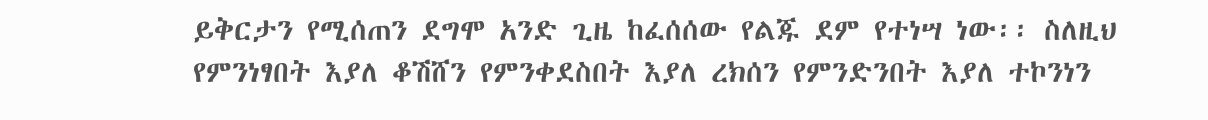ይቅርታን የሚሰጠን ደግሞ አንድ ጊዜ ከፈሰሰው የልጁ ደም የተነሣ ነው፡፡ ስለዚህ የምንነፃበት እያለ ቆሽሸን የምንቀደስበት እያለ ረክሰን የምንድንበት እያለ ተኮንነን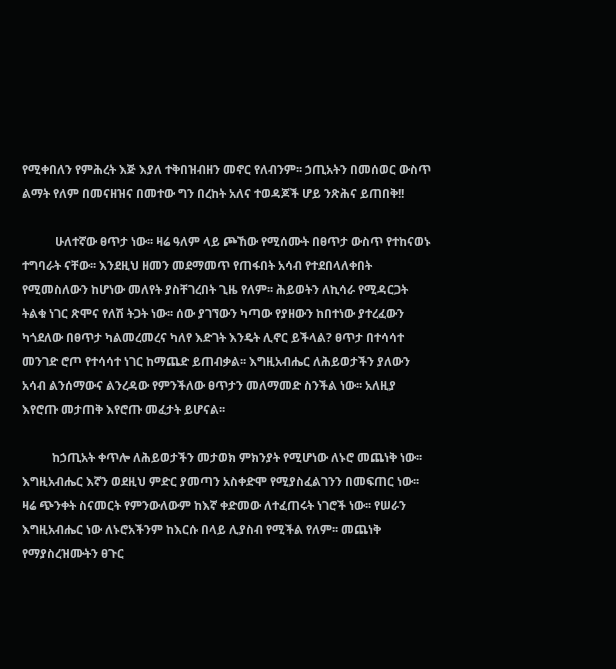የሚቀበለን የምሕረት እጅ እያለ ተቅበዝብዘን መኖር የለብንም፡፡ ኃጢአትን በመሰወር ውስጥ ልማት የለም በመናዘዝና በመተው ግን በረከት አለና ተወዳጆች ሆይ ንጽሕና ይጠበቅ!!

           ሁለተኛው ፀጥታ ነው፡፡ ዛሬ ዓለም ላይ ጮኸው የሚሰሙት በፀጥታ ውስጥ የተከናወኑ ተግባራት ናቸው፡፡ እንደዚህ ዘመን መደማመጥ የጠፋበት አሳብ የተደበላለቀበት የሚመስለውን ከሆነው መለየት ያስቸገረበት ጊዜ የለም፡፡ ሕይወትን ለኪሳራ የሚዳርጋት ትልቁ ነገር ጽሞና የለሽ ትጋት ነው፡፡ ሰው ያገኘውን ካጣው የያዘውን ከበተነው ያተረፈውን ካጎደለው በፀጥታ ካልመረመረና ካለየ እድገት እንዴት ሊኖር ይችላል? ፀጥታ በተሳሳተ መንገድ ሮጦ የተሳሳተ ነገር ከማጨድ ይጠብቃል፡፡ እግዚአብሔር ለሕይወታችን ያለውን አሳብ ልንሰማውና ልንረዳው የምንችለው ፀጥታን መለማመድ ስንችል ነው፡፡ አለዚያ እየሮጡ መታጠቅ እየሮጡ መፈታት ይሆናል፡፡

          ከኃጢአት ቀጥሎ ለሕይወታችን መታወክ ምክንያት የሚሆነው ለኑሮ መጨነቅ ነው፡፡ እግዚአብሔር እኛን ወደዚህ ምድር ያመጣን አስቀድሞ የሚያስፈልገንን በመፍጠር ነው፡፡ ዛሬ ጭንቀት ስናመርት የምንውለውም ከእኛ ቀድመው ለተፈጠሩት ነገሮች ነው፡፡ የሠራን እግዚአብሔር ነው ለኑሮአችንም ከእርሱ በላይ ሊያስብ የሚችል የለም፡፡ መጨነቅ የማያስረዝሙትን ፀጉር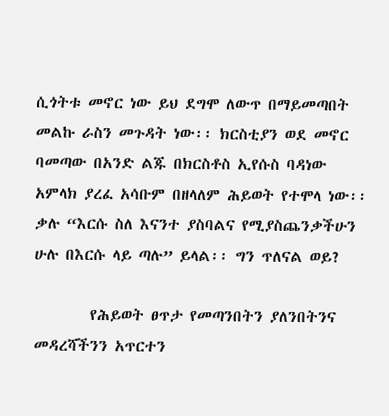ሲጎትቱ መኖር ነው ይህ ደግሞ ለውጥ በማይመጣበት መልኩ ራስን መጉዳት ነው፡፡ ክርስቲያን ወደ መኖር ባመጣው በአንድ ልጁ በክርስቶስ ኢየሱስ ባዳነው አምላክ ያረፈ አሳቡም በዘላለም ሕይወት የተሞላ ነው፡፡ ቃሉ “እርሱ ስለ እናንተ ያስባልና የሚያስጨንቃችሁን ሁሉ በእርሱ ላይ ጣሉ” ይላል፡፡ ግን ጥለናል ወይ?

        የሕይወት ፀጥታ የመጣንበትን ያለንበትንና መዳረሻችንን አጥርተን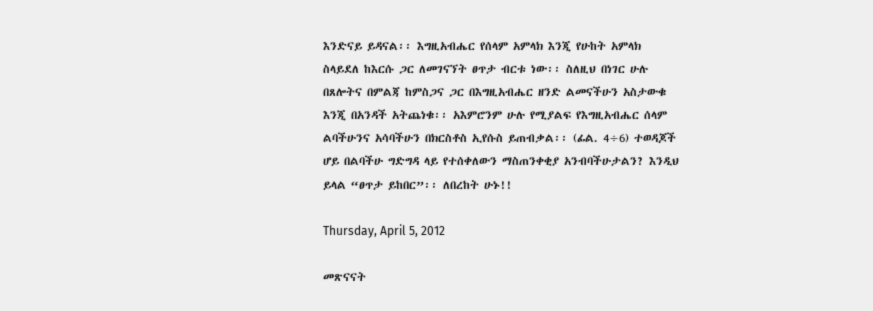እንድናይ ይዳናል፡፡ እግዚአብሔር የሰላም አምላክ እንጂ የሁከት አምላክ ስላይደለ ከእርሱ ጋር ለመገናኘት ፀጥታ ብርቱ ነው፡፡ ስለዚህ በነገር ሁሉ በጸሎትና በምልጃ ከምስጋና ጋር በእግዚአብሔር ዘንድ ልመናችሁን አስታውቁ እንጂ በአንዳች አትጨነቁ፡፡ አእምሮንም ሁሉ የሚያልፍ የእግዚአብሔር ሰላም ልባችሁንና አሳባችሁን በክርስቶስ ኢየሱስ ይጠብቃል፡፡ (ፊል. 4÷6) ተወዳጆች ሆይ በልባችሁ ግድግዳ ላይ የተሰቀለውን ማስጠንቀቂያ አንብባችሁታልን? እንዲህ ይላል “ፀጥታ ይከበር”፡፡ ለበረከት ሁኑ!!

Thursday, April 5, 2012

መጽናናት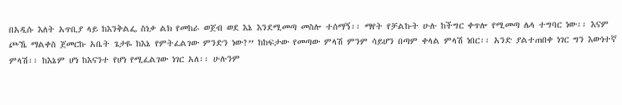በአዲሱ እለት አጥቢያ ላይ ከእንቅልፌ ስነቃ ልክ የመከራ ወጀብ ወደ እኔ እንደሚመጣ መስሎ ተሰማኝ፡፡ ማየት የቻልኩት ሁሉ ከችግር ቀጥሎ የሚመጣ ሌላ ተግባር ነው፡፡ እናም ጮኼ ማልቀስ ጀመርኩ አቤት ጌታዬ ከእኔ የምትፈልገው ምንድን ነው?” ከከፍታው የመጣው ምላሽ ምንም ሳይሆን በጣም ቀላል ምላሽ ነበር፡፡ አንድ ያልተጠበቀ ነገር ግን እውነተኛ ምላሽ፡፡ ከእኔም ሆነ ከእናንተ የሆነ የሚፈልገው ነገር አለ፡፡ ሁሉንም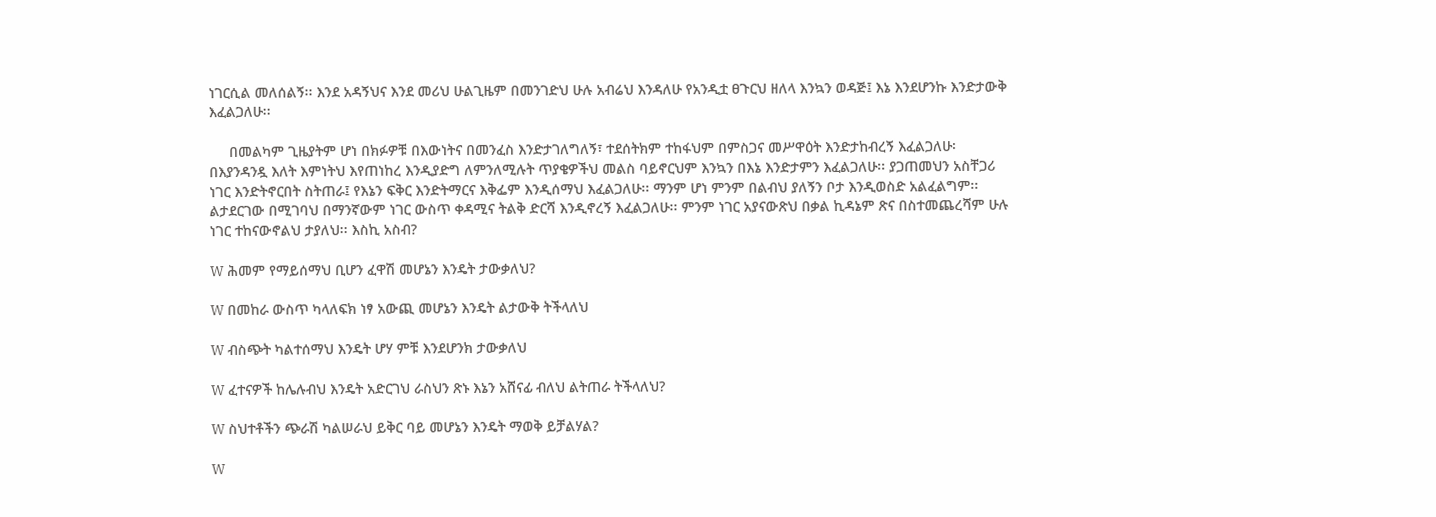ነገርሲል መለሰልኝ፡፡ እንደ አዳኝህና እንደ መሪህ ሁልጊዜም በመንገድህ ሁሉ አብሬህ እንዳለሁ የአንዲቷ ፀጉርህ ዘለላ እንኳን ወዳጅ፤ እኔ እንደሆንኩ እንድታውቅ እፈልጋለሁ፡፡

     በመልካም ጊዜያትም ሆነ በክፉዎቹ በእውነትና በመንፈስ እንድታገለግለኝ፣ ተደሰትክም ተከፋህም በምስጋና መሥዋዕት እንድታከብረኝ እፈልጋለሁ፡ በእያንዳንዷ እለት እምነትህ እየጠነከረ እንዲያድግ ለምንለሚሉት ጥያቄዎችህ መልስ ባይኖርህም እንኳን በእኔ እንድታምን እፈልጋለሁ፡፡ ያጋጠመህን አስቸጋሪ ነገር እንድትኖርበት ስትጠራ፤ የእኔን ፍቅር እንድትማርና እቅፌም እንዲሰማህ እፈልጋለሁ፡፡ ማንም ሆነ ምንም በልብህ ያለኝን ቦታ እንዲወስድ አልፈልግም፡፡ ልታደርገው በሚገባህ በማንኛውም ነገር ውስጥ ቀዳሚና ትልቅ ድርሻ እንዲኖረኝ እፈልጋለሁ፡፡ ምንም ነገር አያናውጽህ በቃል ኪዳኔም ጽና በስተመጨረሻም ሁሉ ነገር ተከናውኖልህ ታያለህ፡፡ እስኪ አስብ?

W ሕመም የማይሰማህ ቢሆን ፈዋሽ መሆኔን እንዴት ታውቃለህ?

W በመከራ ውስጥ ካላለፍክ ነፃ አውጪ መሆኔን እንዴት ልታውቅ ትችላለህ

W ብስጭት ካልተሰማህ እንዴት ሆሃ ምቹ እንደሆንክ ታውቃለህ

W ፈተናዎች ከሌሉብህ እንዴት አድርገህ ራስህን ጽኑ እኔን አሸናፊ ብለህ ልትጠራ ትችላለህ?

W ስህተቶችን ጭራሽ ካልሠራህ ይቅር ባይ መሆኔን እንዴት ማወቅ ይቻልሃል?

W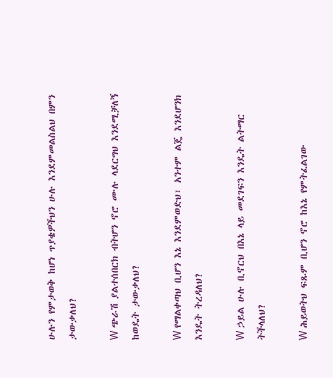ሁሉን የምታወቅ ከሆነ ጥያቄዎችህን ሁሉ እንደምመልስልህ በምን ታውቃለህ?

W ጭራሽ ያልተሰበርክ ብትሆን ኖሮ ሙሉ ላደርግህ እንደሚቻለኝ ከወዴት ታውቃለህ?

W የማልቀጣህ ቢሆን እኔ እንደምወድህ፣ አንተም ልጄ እንደሆንክ እንዴት ትረዳለህ?

W ኃይል ሁሉ ቢኖርህ በእኔ ላይ መደገፍን እንዴት ልትማር ትችላለህ?

W ሕይወትህ ፍጹም ቢሆን ኖሮ ከእኔ የምትፈልገው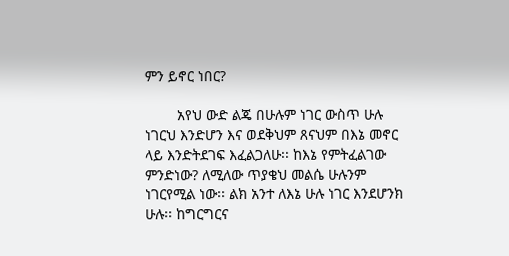ምን ይኖር ነበር?

        አየህ ውድ ልጄ በሁሉም ነገር ውስጥ ሁሉ ነገርህ እንድሆን እና ወደቅህም ጸናህም በእኔ መኖር ላይ እንድትደገፍ እፈልጋለሁ፡፡ ከእኔ የምትፈልገው ምንድነው? ለሚለው ጥያቄህ መልሴ ሁሉንም ነገርየሚል ነው፡፡ ልክ አንተ ለእኔ ሁሉ ነገር እንደሆንክ ሁሉ፡፡ ከግርግርና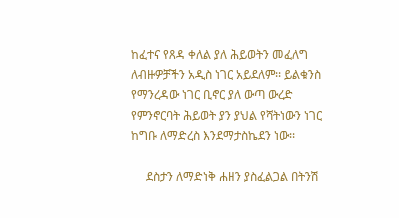ከፈተና የጸዳ ቀለል ያለ ሕይወትን መፈለግ ለብዙዎቻችን አዲስ ነገር አይደለም፡፡ ይልቁንስ የማንረዳው ነገር ቢኖር ያለ ውጣ ውረድ የምንኖርባት ሕይወት ያን ያህል የሻትነውን ነገር ከግቡ ለማድረስ እንደማታስኬደን ነው፡፡

     ደስታን ለማድነቅ ሐዘን ያስፈልጋል በትንሽ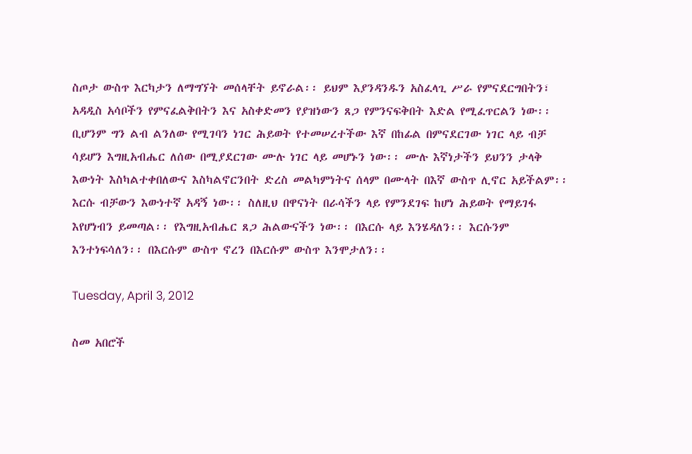ስጦታ ውስጥ እርካታን ለማግኘት መሰላቸት ይኖራል፡፡ ይህም እያንዳንዱን አስፈላጊ ሥራ የምናደርግበትን፣ አዳዲስ አሳቦችን የምናፈልቅበትን እና አስቀድመን የያዝነውን ጸጋ የምንናፍቅበት እድል የሚፈጥርልን ነው፡፡ ቢሆንም ግን ልብ ልንለው የሚገባን ነገር ሕይወት የተመሠረተችው እኛ በከፊል በምናደርገው ነገር ላይ ብቻ ሳይሆን እግዚአብሔር ለሰው በሚያደርገው ሙሉ ነገር ላይ መሆኑን ነው፡፡ ሙሉ እኛነታችን ይህንን ታላቅ እውነት እስካልተቀበለውና እስካልኖርንበት ድረስ መልካምነትና ሰላም በሙላት በእኛ ውስጥ ሊኖር አይችልም፡፡ እርሱ ብቻውን እውነተኛ አዳኝ ነው፡፡ ስለዚህ በዋናነት በራሳችን ላይ የምንደገፍ ከሆነ ሕይወት የማይገፋ እየሆነብን ይመጣል፡፡ የእግዚአብሔር ጸጋ ሕልውናችን ነው፡፡ በእርሱ ላይ እንሄዳለን፡፡ እርሱንም እንተነፍሳለን፡፡ በእርሱም ውስጥ ኖረን በእርሱም ውስጥ እንሞታለን፡፡

Tuesday, April 3, 2012

ስመ አበሮች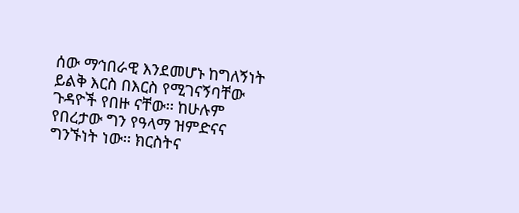ሰው ማኅበራዊ እንደመሆኑ ከግለኝነት ይልቅ እርስ በእርስ የሚገናኝባቸው ጉዳዮች የበዙ ናቸው፡፡ ከሁሉም የበረታው ግን የዓላማ ዝምድናና ግንኙነት ነው፡፡ ክርስትና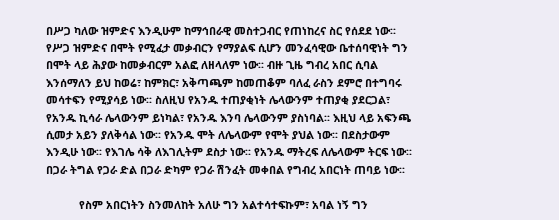በሥጋ ካለው ዝምድና እንዲሁም ከማኅበራዊ መስተጋብር የጠነከረና ስር የሰደደ ነው፡፡ የሥጋ ዝምድና በሞት የሚፈታ መቃብርን የማያልፍ ሲሆን መንፈሳዊው ቤተሰባዊነት ግን በሞት ላይ ሕያው ከመቃብርም አልፎ ለዘላለም ነው፡፡ ብዙ ጊዜ ግብረ አበር ሲባል እንሰማለን ይህ ከወሬ፣ ከምክር፣ አቅጣጫም ከመጠቆም ባለፈ ራስን ደምሮ በተግባሩ መሳተፍን የሚያሳይ ነው፡፡ ስለዚህ የአንዱ ተጠያቂነት ሌላውንም ተጠያቂ ያደርጋል፣ የአንዱ ኪሳራ ሌላውንም ይነካል፣ የአንዱ እንባ ሌላውንም ያስነባል፡፡ እዚህ ላይ አፍንጫ ሲመታ አይን ያለቅሳል ነው፡፡ የአንዱ ሞት ለሌላውም የሞት ያህል ነው፡፡ በደስታውም እንዲሁ ነው፡፡ የእገሌ ሳቅ ለእገሊትም ደስታ ነው፡፡ የአንዱ ማትረፍ ለሌላውም ትርፍ ነው፡፡ በጋራ ትግል የጋራ ድል በጋራ ድካም የጋራ ሽንፈት መቀበል የግብረ አበርነት ጠባይ ነው፡፡

           የስም አበርነትን ስንመለከት አለሁ ግን አልተሳተፍኩም፣ አባል ነኝ ግን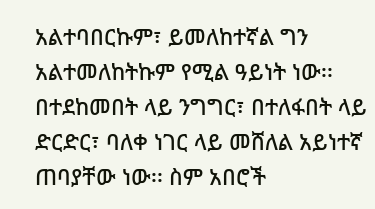አልተባበርኩም፣ ይመለከተኛል ግን አልተመለከትኩም የሚል ዓይነት ነው፡፡ በተደከመበት ላይ ንግግር፣ በተለፋበት ላይ ድርድር፣ ባለቀ ነገር ላይ መሸለል አይነተኛ ጠባያቸው ነው፡፡ ስም አበሮች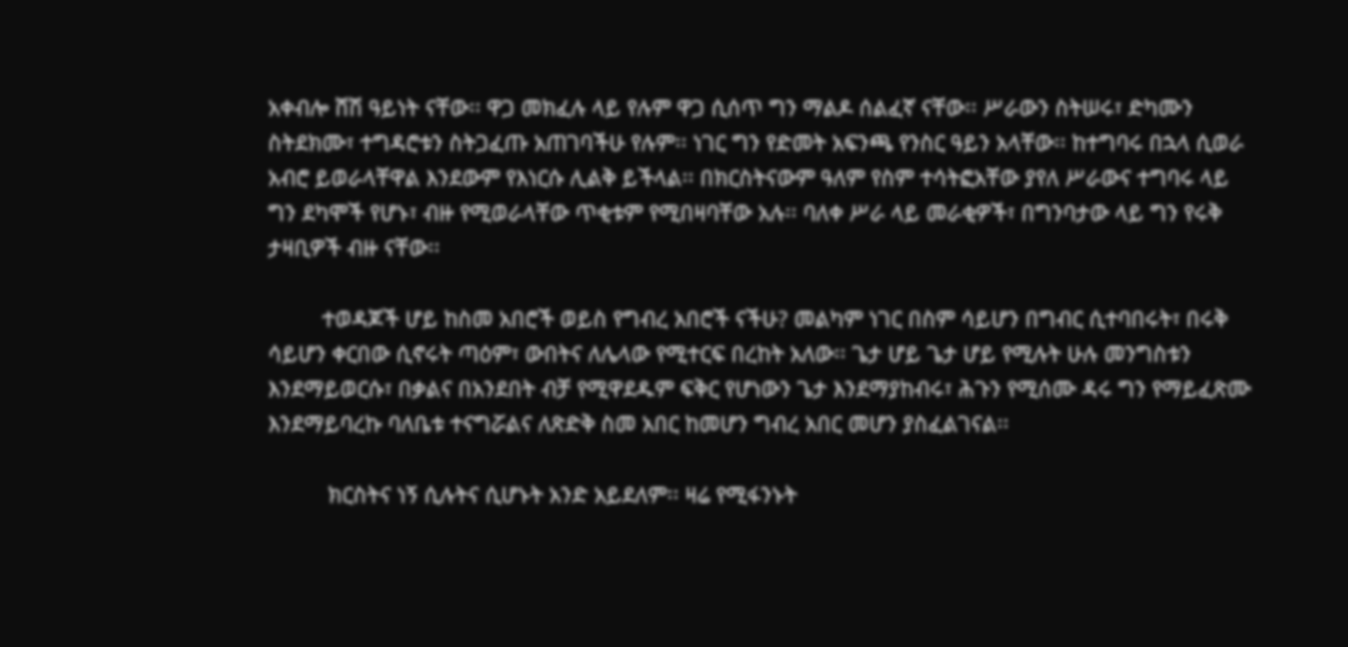አቀብሎ ሸሽ ዓይነት ናቸው፡፡ ዋጋ መክፈሉ ላይ የሉም ዋጋ ሲሰጥ ግን ማልዶ ሰልፈኛ ናቸው፡፡ ሥራውን ስትሠሩ፣ ድካሙን ስትደክሙ፣ ተግዳሮቱን ስትጋፈጡ አጠገባችሁ የሉም፡፡ ነገር ግን የድመት አፍንጫ የንስር ዓይን አላቸው፡፡ ከተግባሩ በኋላ ሲወራ አብሮ ይወራላቸዋል እንደውም የእነርሱ ሊልቅ ይችላል፡፡ በክርስትናውም ዓለም የስም ተሳትፎአቸው ያየለ ሥራውና ተግባሩ ላይ ግን ደካሞች የሆኑ፣ ብዙ የሚወራላቸው ጥቂቱም የሚበዛባቸው አሉ፡፡ ባለቀ ሥራ ላይ መራቂዎች፣ በግንባታው ላይ ግን የሩቅ ታዛቢዎች ብዙ ናቸው፡፡

         ተወዳጆች ሆይ ከስመ አበሮች ወይስ የግብረ አበሮች ናችሁ? መልካም ነገር በስም ሳይሆን በግብር ሲተባበሩት፣ በሩቅ ሳይሆን ቀርበው ሲኖሩት ጣዕም፣ ውበትና ለሌላው የሚተርፍ በረከት አለው፡፡ ጌታ ሆይ ጌታ ሆይ የሚሉት ሁሉ መንግስቱን እንደማይወርሱ፣ በቃልና በአንደበት ብቻ የሚዋደዱም ፍቅር የሆነውን ጌታ እንደማያከብሩ፣ ሕጉን የሚሰሙ ዳሩ ግን የማይፈጽሙ እንደማይባረኩ ባለቤቱ ተናግሯልና ለጽድቅ ስመ አበር ከመሆን ግብረ አበር መሆን ያስፈልገናል፡፡

          ክርስትና ነኝ ሲሉትና ሲሆኑት አንድ አይደለም፡፡ ዛሬ የሚፋንኑት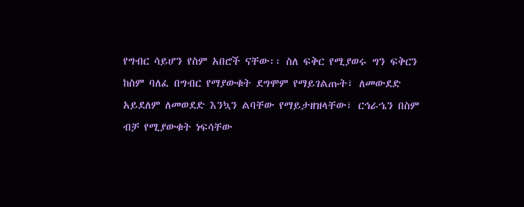የግብር ሳይሆን የስም አበሮች ናቸው፡፡ ስለ ፍቅር የሚያወሩ ግን ፍቅርን ከስም ባለፈ በግብር የማያውቁት ደግሞም የማይገልጡት፣ ለመውደድ አይደለም ለመወደድ እንኳን ልባቸው የማይታዘዝላቸው፣ ርኅራኄን በስም ብቻ የሚያውቁት ነፍሳቸው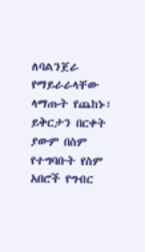ለባልንጀራ የማይራራላቸው ላማጡት የጨከኑ፣ ይቅርታን በርቀት ያውም በስም የተግባቡት የስም አበሮች የግብር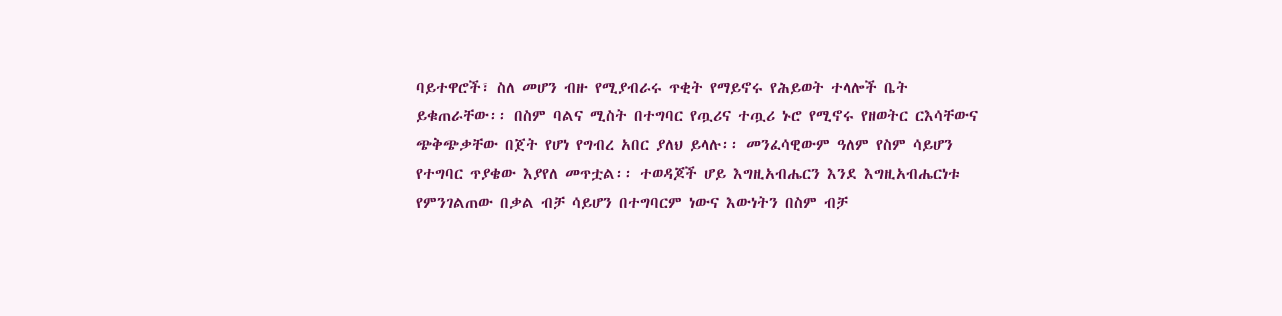ባይተዋሮች፣ ስለ መሆን ብዙ የሚያብራሩ ጥቂት የማይኖሩ የሕይወት ተላሎች ቤት ይቁጠራቸው፡፡ በስም ባልና ሚስት በተግባር የጧሪና ተጧሪ ኑሮ የሚኖሩ የዘወትር ርእሳቸውና ጭቅጭቃቸው በጀት የሆነ የግብረ አበር ያለህ ይላሉ፡፡ መንፈሳዊውም ዓለም የስም ሳይሆን የተግባር ጥያቄው እያየለ መጥቷል፡፡ ተወዳጆች ሆይ እግዚአብሔርን እንደ እግዚአብሔርነቱ የምንገልጠው በቃል ብቻ ሳይሆን በተግባርም ነውና እውነትን በስም ብቻ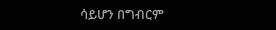ሳይሆን በግብርም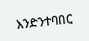እንድንተባበር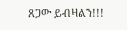ጸጋው ይብዛልን!!!